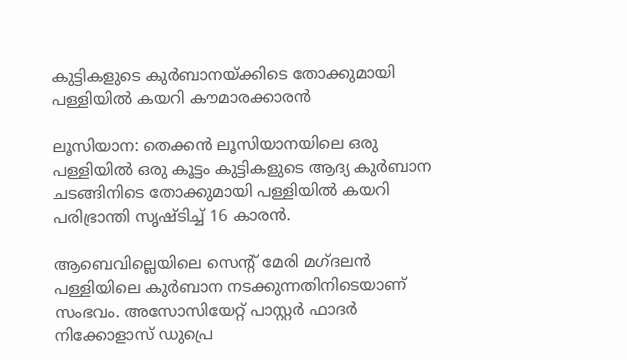കുട്ടികളുടെ കുര്‍ബാനയ്ക്കിടെ തോക്കുമായി പള്ളിയില്‍ കയറി കൗമാരക്കാരന്‍

ലൂസിയാന: തെക്കന്‍ ലൂസിയാനയിലെ ഒരു പള്ളിയില്‍ ഒരു കൂട്ടം കുട്ടികളുടെ ആദ്യ കുര്‍ബാന ചടങ്ങിനിടെ തോക്കുമായി പള്ളിയില്‍ കയറി പരിഭ്രാന്തി സൃഷ്ടിച്ച് 16 കാരന്‍.

ആബെവില്ലെയിലെ സെന്റ് മേരി മഗ്ദലന്‍ പള്ളിയിലെ കുര്‍ബാന നടക്കുന്നതിനിടെയാണ് സംഭവം. അസോസിയേറ്റ് പാസ്റ്റര്‍ ഫാദര്‍ നിക്കോളാസ് ഡുപ്രെ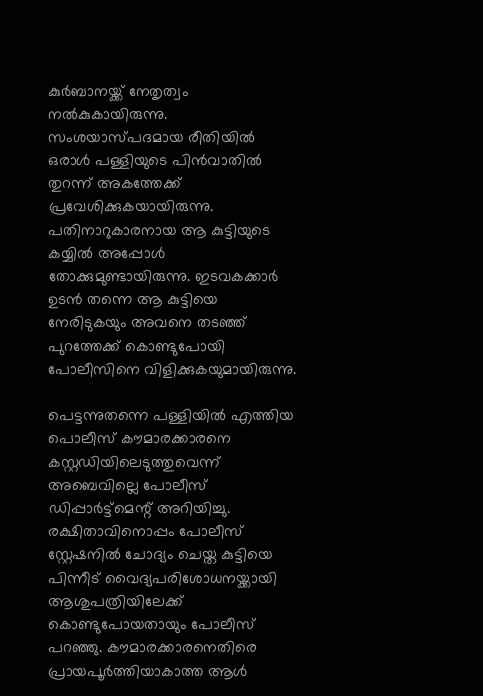കുര്‍ബാനയ്ക്ക് നേതൃത്വം നല്‍കുകായിരുന്നു. സംശയാസ്പദമായ രീതിയില്‍ ഒരാള്‍ പള്ളിയുടെ പിന്‍വാതില്‍ തുറന്ന് അകത്തേക്ക് പ്രവേശിക്കുകയായിരുന്നു. പതിനാറുകാരനായ ആ കുട്ടിയുടെ കയ്യില്‍ അപ്പോള്‍ തോക്കുമുണ്ടായിരുന്നു. ഇടവകക്കാര്‍ ഉടന്‍ തന്നെ ആ കുട്ടിയെ നേരിടുകയും അവനെ തടഞ്ഞ് പുറത്തേക്ക് കൊണ്ടുപോയി പോലീസിനെ വിളിക്കുകയുമായിരുന്നു.

പെട്ടന്നുതന്നെ പള്ളിയില്‍ എത്തിയ പൊലീസ് കൗമാരക്കാരനെ കസ്റ്റഡിയിലെടുത്തുവെന്ന് അബെവില്ലെ പോലീസ് ഡിപ്പാര്‍ട്ട്മെന്റ് അറിയിച്ചു. രക്ഷിതാവിനൊപ്പം പോലീസ് സ്റ്റേഷനില്‍ ചോദ്യം ചെയ്ത കുട്ടിയെ പിന്നീട് വൈദ്യപരിശോധനയ്ക്കായി ആശുപത്രിയിലേക്ക് കൊണ്ടുപോയതായും പോലീസ് പറഞ്ഞു. കൗമാരക്കാരനെതിരെ പ്രായപൂര്‍ത്തിയാകാത്ത ആള്‍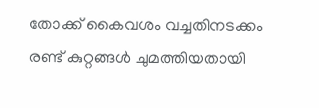തോക്ക് കൈവശം വച്ചതിനടക്കം രണ്ട് കുറ്റങ്ങള്‍ ചുമത്തിയതായി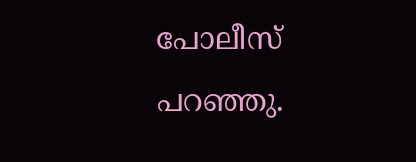പോലീസ് പറഞ്ഞു.